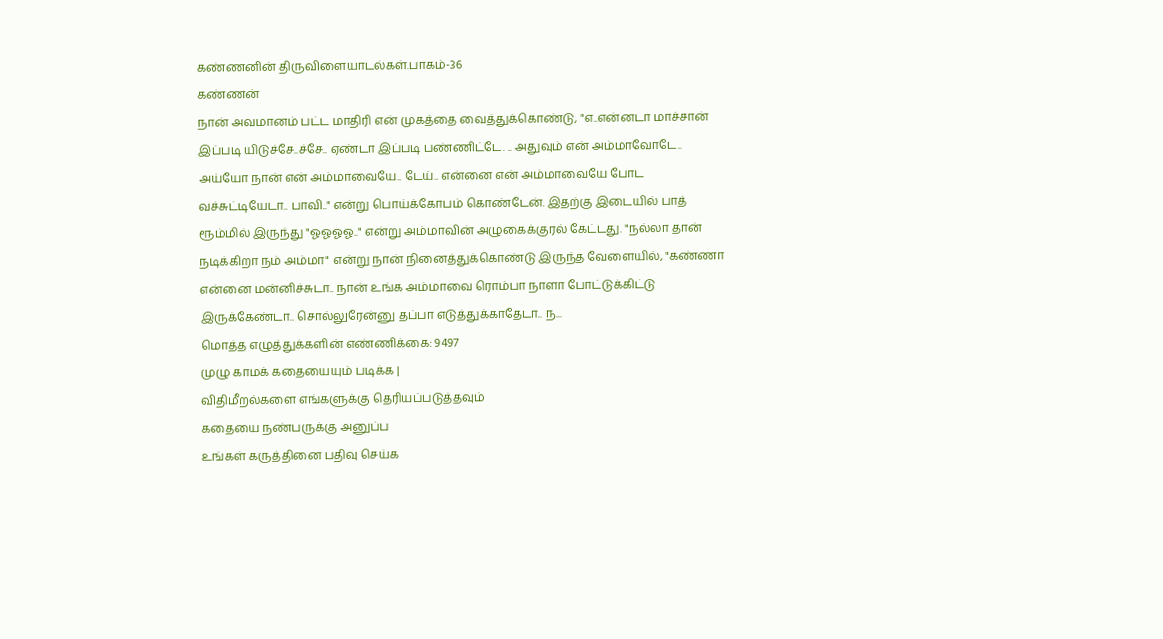கண்ணனின் திருவிளையாடல்கள்.பாகம்-36
கண்ணன்
நான் அவமானம் பட்ட மாதிரி என் முகத்தை வைத்துக்கொண்டு, "எ..என்னடா மாச்சான் இப்படி யிடுச்சே..ச்சே.. ஏண்டா இப்படி பண்ணிட்டே. .. அதுவும் என் அம்மாவோடே.. அய்யோ நான் என் அம்மாவையே.. டேய்.. என்னை என் அம்மாவையே போட வச்சுட்டியேடா.. பாவி.." என்று பொய்க்கோபம் கொண்டேன். இதற்கு இடையில் பாத் ரூம்மில் இருந்து "ஓஓஓஓ.." என்று அம்மாவின் அழுகைக்குரல் கேட்டது. "நல்லா தான் நடிக்கிறா நம் அம்மா" என்று நான் நினைத்துக்கொண்டு இருந்த வேளையில், "கண்ணா என்னை மன்னிச்சுடா.. நான் உங்க அம்மாவை ரொம்பா நாளா போட்டுக்கிட்டு இருக்கேண்டா.. சொல்லுரேன்னு தப்பா எடுத்துக்காதேடா.. ந...
மொத்த எழுத்துக்களின் எண்ணிக்கை: 9497
முழு காமக் கதையையும் படிக்க |
விதிமீறல்களை எங்களுக்கு தெரியப்படுத்தவும்
கதையை நண்பருக்கு அனுப்ப
உங்கள் கருத்தினை பதிவு செய்க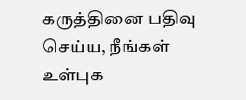கருத்தினை பதிவு செய்ய, நீங்கள் உள்புக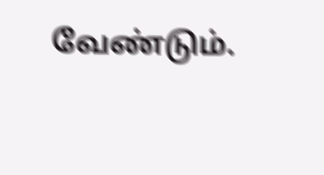வேண்டும்.